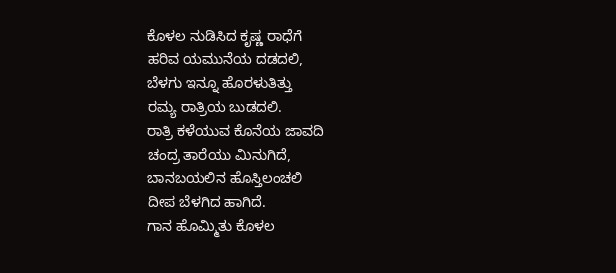ಕೊಳಲ ನುಡಿಸಿದ ಕೃಷ್ಣ ರಾಧೆಗೆ
ಹರಿವ ಯಮುನೆಯ ದಡದಲಿ,
ಬೆಳಗು ಇನ್ನೂ ಹೊರಳುತಿತ್ತು
ರಮ್ಯ ರಾತ್ರಿಯ ಬುಡದಲಿ.
ರಾತ್ರಿ ಕಳೆಯುವ ಕೊನೆಯ ಜಾವದಿ
ಚಂದ್ರ ತಾರೆಯು ಮಿನುಗಿದೆ,
ಬಾನಬಯಲಿನ ಹೊಸ್ತಿಲಂಚಲಿ
ದೀಪ ಬೆಳಗಿದ ಹಾಗಿದೆ.
ಗಾನ ಹೊಮ್ಮಿತು ಕೊಳಲ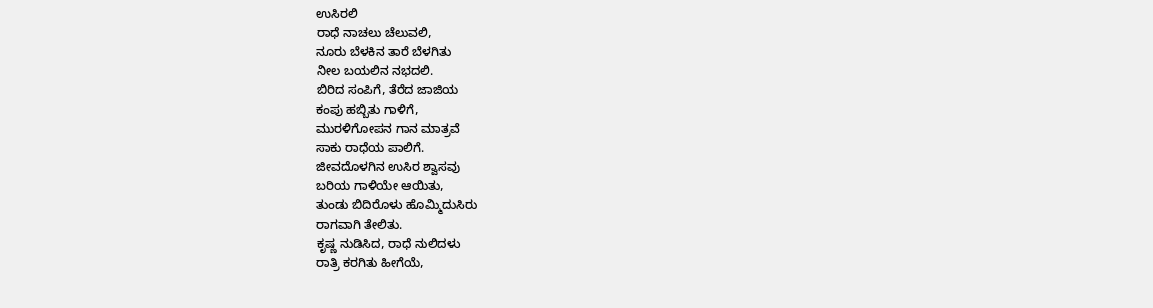ಉಸಿರಲಿ
ರಾಧೆ ನಾಚಲು ಚೆಲುವಲಿ,
ನೂರು ಬೆಳಕಿನ ತಾರೆ ಬೆಳಗಿತು
ನೀಲ ಬಯಲಿನ ನಭದಲಿ.
ಬಿರಿದ ಸಂಪಿಗೆ, ತೆರೆದ ಜಾಜಿಯ
ಕಂಪು ಹಬ್ಬಿತು ಗಾಳಿಗೆ,
ಮುರಳಿಗೋಪನ ಗಾನ ಮಾತ್ರವೆ
ಸಾಕು ರಾಧೆಯ ಪಾಲಿಗೆ.
ಜೀವದೊಳಗಿನ ಉಸಿರ ಶ್ವಾಸವು
ಬರಿಯ ಗಾಳಿಯೇ ಆಯಿತು,
ತುಂಡು ಬಿದಿರೊಳು ಹೊಮ್ಮಿದುಸಿರು
ರಾಗವಾಗಿ ತೇಲಿತು.
ಕೃಷ್ಣ ನುಡಿಸಿದ, ರಾಧೆ ನುಲಿದಳು
ರಾತ್ರಿ ಕರಗಿತು ಹೀಗೆಯೆ,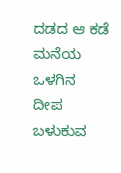ದಡದ ಆ ಕಡೆ ಮನೆಯ ಒಳಗಿನ
ದೀಪ ಬಳುಕುವ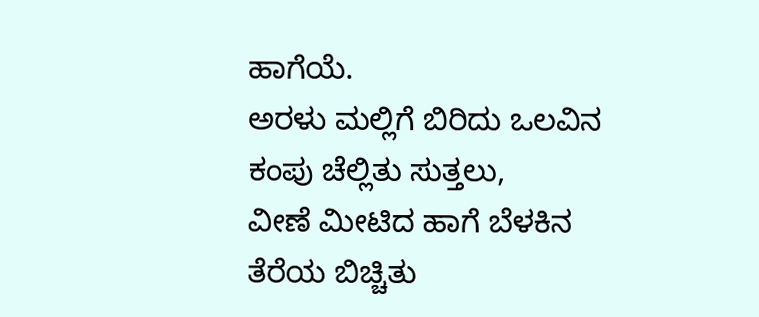ಹಾಗೆಯೆ.
ಅರಳು ಮಲ್ಲಿಗೆ ಬಿರಿದು ಒಲವಿನ
ಕಂಪು ಚೆಲ್ಲಿತು ಸುತ್ತಲು,
ವೀಣೆ ಮೀಟಿದ ಹಾಗೆ ಬೆಳಕಿನ
ತೆರೆಯ ಬಿಚ್ಚಿತು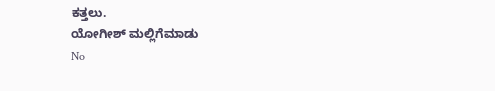ಕತ್ತಲು.
ಯೋಗೀಶ್ ಮಲ್ಲಿಗೆಮಾಡು
No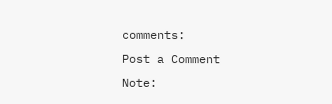comments:
Post a Comment
Note: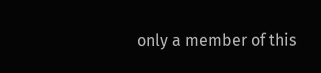only a member of this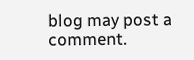blog may post a comment.